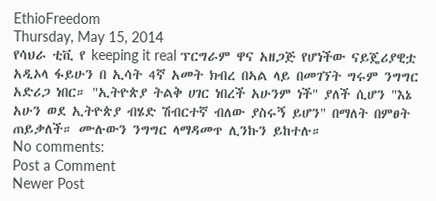EthioFreedom
Thursday, May 15, 2014
የሳህራ ቲቪ የ keeping it real ፕርግራም ዋና አዘጋጅ የሆነችው ናይጄሪያዊቷ አዲኦላ ፋይሁን በ ኢሳት 4ኛ አመት ክብረ በኣል ላይ በመገኘት ግሩም ንግግር አድሪጋ ነበር። "ኢትዮጵያ ትልቅ ሀገር ነበረች አሁንም ነች" ያለች ሲሆን "እኔ አሁን ወደ ኢትዮጵያ ብሄድ ሽብርተኛ ብለው ያስሩኝ ይሆን" በማለት በምፀት ጠይቃለች። ሙሉውን ንግግር ላማዳመጥ ሊንኩን ይከተሉ።
No comments:
Post a Comment
Newer Post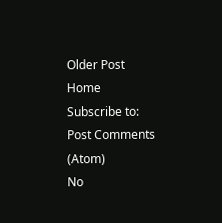Older Post
Home
Subscribe to:
Post Comments (Atom)
No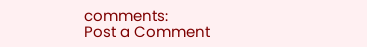comments:
Post a Comment